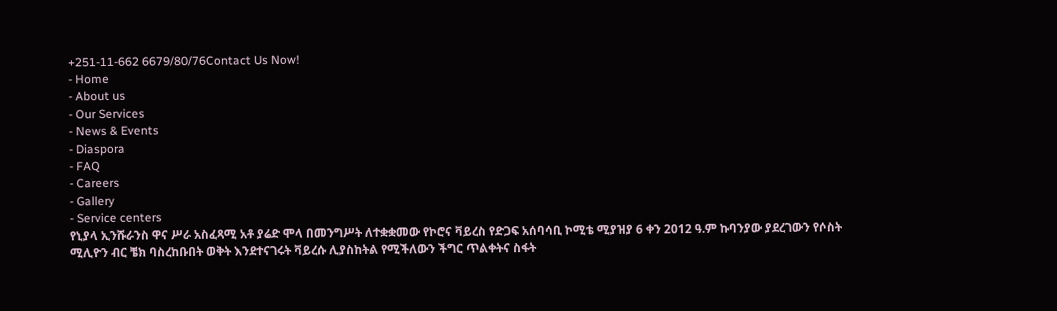+251-11-662 6679/80/76Contact Us Now!
- Home
- About us
- Our Services
- News & Events
- Diaspora
- FAQ
- Careers
- Gallery
- Service centers
የኒያላ ኢንሹራንስ ዋና ሥራ አስፈጻሚ አቶ ያሬድ ሞላ በመንግሥት ለተቋቋመው የኮሮና ቫይረስ የድጋፍ አሰባሳቢ ኮሚቴ ሚያዝያ 6 ቀን 2012 ዓ.ም ኩባንያው ያደረገውን የሶስት ሚሊዮን ብር ቼክ ባስረከቡበት ወቅት እንደተናገሩት ቫይረሱ ሊያስከትል የሚችለውን ችግር ጥልቀትና ስፋት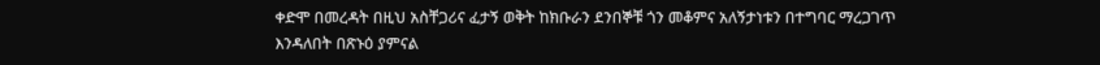ቀድሞ በመረዳት በዚህ አስቸጋሪና ፈታኝ ወቅት ከክቡራን ደንበኞቹ ጎን መቆምና አለኝታነቱን በተግባር ማረጋገጥ እንዳለበት በጽኑዕ ያምናል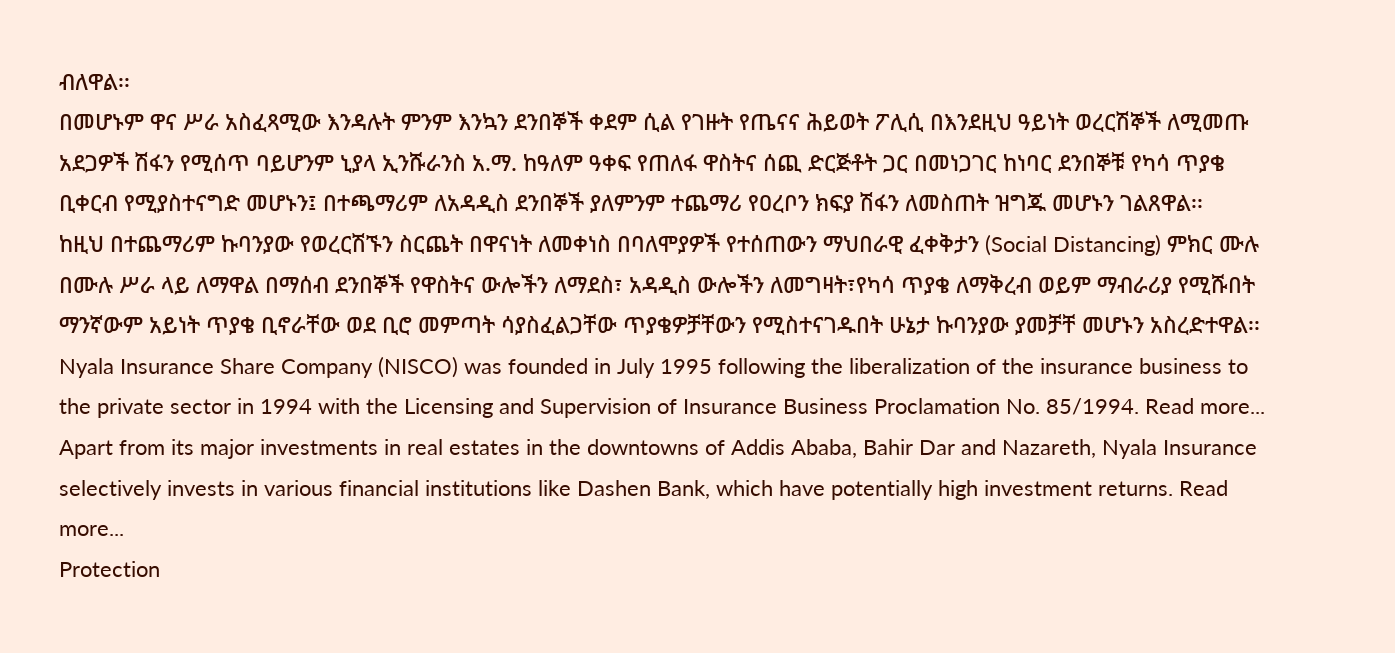ብለዋል፡፡
በመሆኑም ዋና ሥራ አስፈጻሚው እንዳሉት ምንም እንኳን ደንበኞች ቀደም ሲል የገዙት የጤናና ሕይወት ፖሊሲ በእንደዚህ ዓይነት ወረርሽኞች ለሚመጡ አደጋዎች ሽፋን የሚሰጥ ባይሆንም ኒያላ ኢንሹራንስ አ.ማ. ከዓለም ዓቀፍ የጠለፋ ዋስትና ሰጪ ድርጅቶት ጋር በመነጋገር ከነባር ደንበኞቹ የካሳ ጥያቄ ቢቀርብ የሚያስተናግድ መሆኑን፤ በተጫማሪም ለአዳዲስ ደንበኞች ያለምንም ተጨማሪ የዐረቦን ክፍያ ሽፋን ለመስጠት ዝግጁ መሆኑን ገልጸዋል፡፡
ከዚህ በተጨማሪም ኩባንያው የወረርሽኙን ስርጨት በዋናነት ለመቀነስ በባለሞያዎች የተሰጠውን ማህበራዊ ፈቀቅታን (Social Distancing) ምክር ሙሉ በሙሉ ሥራ ላይ ለማዋል በማሰብ ደንበኞች የዋስትና ውሎችን ለማደስ፣ አዳዲስ ውሎችን ለመግዛት፣የካሳ ጥያቄ ለማቅረብ ወይም ማብራሪያ የሚሹበት ማንኛውም አይነት ጥያቄ ቢኖራቸው ወደ ቢሮ መምጣት ሳያስፈልጋቸው ጥያቄዎቻቸውን የሚስተናገዱበት ሁኔታ ኩባንያው ያመቻቸ መሆኑን አስረድተዋል፡፡
Nyala Insurance Share Company (NISCO) was founded in July 1995 following the liberalization of the insurance business to the private sector in 1994 with the Licensing and Supervision of Insurance Business Proclamation No. 85/1994. Read more...
Apart from its major investments in real estates in the downtowns of Addis Ababa, Bahir Dar and Nazareth, Nyala Insurance selectively invests in various financial institutions like Dashen Bank, which have potentially high investment returns. Read more...
Protection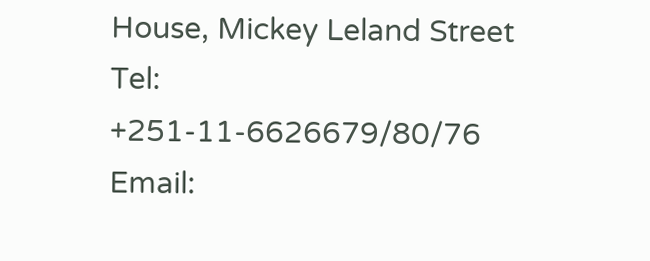House, Mickey Leland Street
Tel: +251-11-6626679/80/76
Email: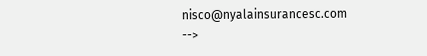nisco@nyalainsurancesc.com
-->